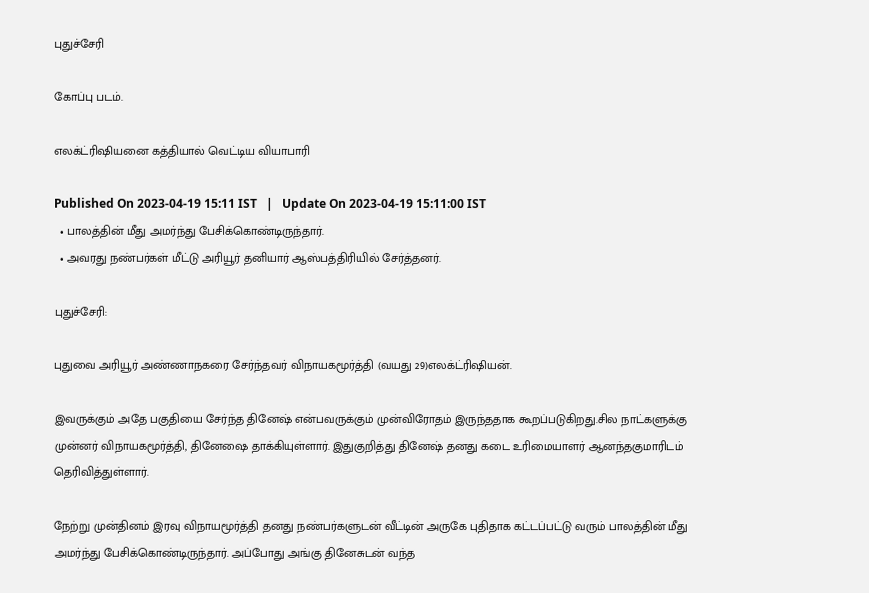புதுச்சேரி

கோப்பு படம்.

எலக்ட்ரிஷியனை கத்தியால் வெட்டிய வியாபாரி

Published On 2023-04-19 15:11 IST   |   Update On 2023-04-19 15:11:00 IST
  • பாலத்தின் மீது அமர்ந்து பேசிக்கொண்டிருந்தார்.
  • அவரது நண்பர்கள் மீட்டு அரியூர் தனியார் ஆஸ்பத்திரியில் சேர்த்தனர்.

புதுச்சேரி:

புதுவை அரியூர் அண்ணாநகரை சேர்ந்தவர் விநாயகமூர்த்தி (வயது 29)எலக்ட்ரிஷியன்.

இவருக்கும் அதே பகுதியை சேர்ந்த தினேஷ் என்பவருக்கும் முன்விரோதம் இருந்ததாக கூறப்படுகிறது.சில நாட்களுக்கு முன்னர் விநாயகமூர்த்தி, தினேஷை தாக்கியுள்ளார். இதுகுறித்து தினேஷ் தனது கடை உரிமையாளர் ஆனந்தகுமாரிடம் தெரிவித்துள்ளார்.

நேற்று முன்தினம் இரவு விநாயமூர்த்தி தனது நண்பர்களுடன் வீட்டின் அருகே புதிதாக கட்டப்பட்டு வரும் பாலத்தின் மீது அமர்ந்து பேசிக்கொண்டிருந்தார். அப்போது அங்கு தினேசுடன் வந்த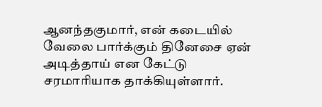ஆனந்தகுமார், என் கடையில் வேலை பார்க்கும் தினேசை ஏன் அடித்தாய் என கேட்டு சரமாரியாக தாக்கியுள்ளார்.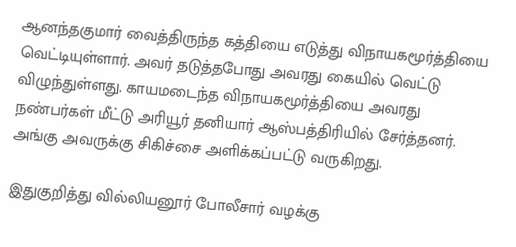ஆனந்தகுமார் வைத்திருந்த கத்தியை எடுத்து விநாயகமூர்த்தியை வெட்டியுள்ளார். அவர் தடுத்தபோது அவரது கையில் வெட்டு விழுந்துள்ளது. காயமடைந்த விநாயகமூர்த்தியை அவரது நண்பர்கள் மீட்டு அரியூர் தனியார் ஆஸ்பத்திரியில் சேர்த்தனர். அங்கு அவருக்கு சிகிச்சை அளிக்கப்பட்டு வருகிறது.

இதுகுறித்து வில்லியனூர் போலீசார் வழக்கு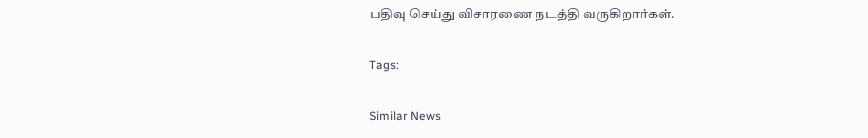பதிவு செய்து விசாரணை நடத்தி வருகிறார்கள்.

Tags:

Similar News